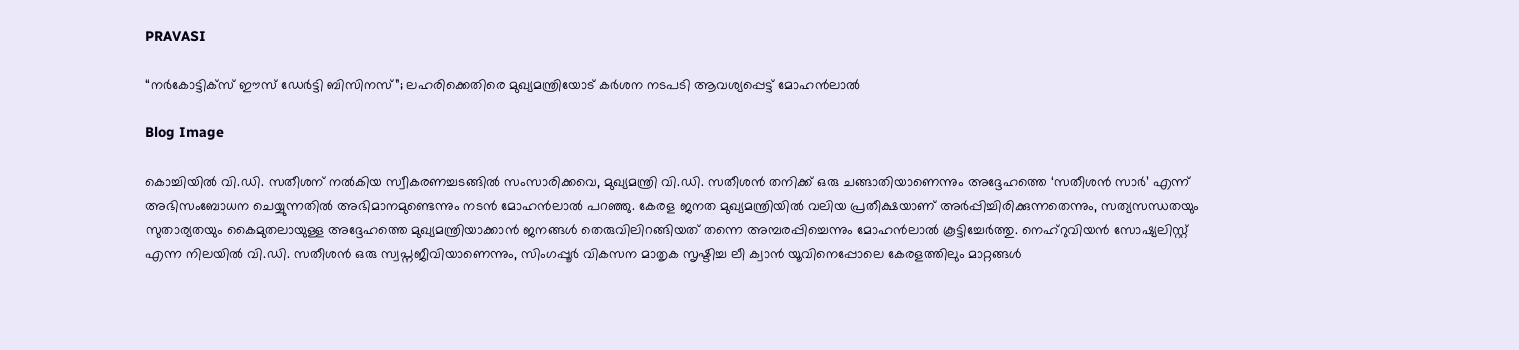PRAVASI

“നർകോട്ടിക്സ് ഈസ് ഡേർട്ടി ബിസിനസ്”; ലഹരിക്കെതിരെ മുഖ്യമന്ത്രിയോട് കർശന നടപടി ആവശ്യപ്പെട്ട് മോഹൻലാൽ

Blog Image

കൊച്ചിയിൽ വി.ഡി. സതീശന് നൽകിയ സ്വീകരണച്ചടങ്ങിൽ സംസാരിക്കവെ, മുഖ്യമന്ത്രി വി.ഡി. സതീശൻ തനിക്ക് ഒരു ചങ്ങാതിയാണെന്നും അദ്ദേഹത്തെ ‘സതീശൻ സാർ’ എന്ന് അഭിസംബോധന ചെയ്യുന്നതിൽ അഭിമാനമുണ്ടെന്നും നടൻ മോഹൻലാൽ പറഞ്ഞു. കേരള ജനത മുഖ്യമന്ത്രിയിൽ വലിയ പ്രതീക്ഷയാണ് അർപ്പിച്ചിരിക്കുന്നതെന്നും, സത്യസന്ധതയും സുതാര്യതയും കൈമുതലായുള്ള അദ്ദേഹത്തെ മുഖ്യമന്ത്രിയാക്കാൻ ജനങ്ങൾ തെരുവിലിറങ്ങിയത് തന്നെ അമ്പരപ്പിച്ചെന്നും മോഹൻലാൽ കൂട്ടിച്ചേർത്തു. നെഹ്‌റുവിയൻ സോഷ്യലിസ്റ്റ് എന്ന നിലയിൽ വി.ഡി. സതീശൻ ഒരു സ്വപ്നജീവിയാണെന്നും, സിംഗപ്പൂർ വികസന മാതൃക സൃഷ്ടിച്ച ലീ ക്വാൻ യൂവിനെപ്പോലെ കേരളത്തിലും മാറ്റങ്ങൾ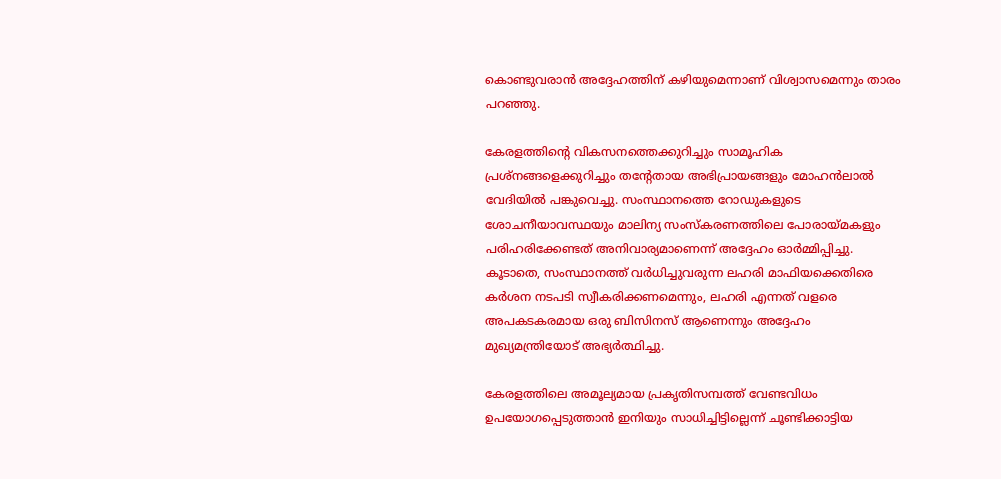കൊണ്ടുവരാൻ അദ്ദേഹത്തിന് കഴിയുമെന്നാണ് വിശ്വാസമെന്നും താരം പറഞ്ഞു.

കേരളത്തിന്റെ വികസനത്തെക്കുറിച്ചും സാമൂഹിക പ്രശ്നങ്ങളെക്കുറിച്ചും തന്റേതായ അഭിപ്രായങ്ങളും മോഹൻലാൽ വേദിയിൽ പങ്കുവെച്ചു. സംസ്ഥാനത്തെ റോഡുകളുടെ ശോചനീയാവസ്ഥയും മാലിന്യ സംസ്കരണത്തിലെ പോരായ്മകളും പരിഹരിക്കേണ്ടത് അനിവാര്യമാണെന്ന് അദ്ദേഹം ഓർമ്മിപ്പിച്ചു. കൂടാതെ, സംസ്ഥാനത്ത് വർധിച്ചുവരുന്ന ലഹരി മാഫിയക്കെതിരെ കർശന നടപടി സ്വീകരിക്കണമെന്നും, ലഹരി എന്നത് വളരെ അപകടകരമായ ഒരു ബിസിനസ് ആണെന്നും അദ്ദേഹം മുഖ്യമന്ത്രിയോട് അഭ്യർത്ഥിച്ചു.

കേരളത്തിലെ അമൂല്യമായ പ്രകൃതിസമ്പത്ത് വേണ്ടവിധം ഉപയോഗപ്പെടുത്താൻ ഇനിയും സാധിച്ചിട്ടില്ലെന്ന് ചൂണ്ടിക്കാട്ടിയ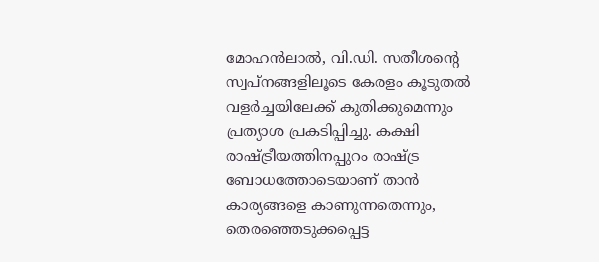മോഹൻലാൽ, വി.ഡി. സതീശന്റെ സ്വപ്നങ്ങളിലൂടെ കേരളം കൂടുതൽ വളർച്ചയിലേക്ക് കുതിക്കുമെന്നും പ്രത്യാശ പ്രകടിപ്പിച്ചു. കക്ഷി രാഷ്ട്രീയത്തിനപ്പുറം രാഷ്ട്ര ബോധത്തോടെയാണ് താൻ കാര്യങ്ങളെ കാണുന്നതെന്നും, തെരഞ്ഞെടുക്കപ്പെട്ട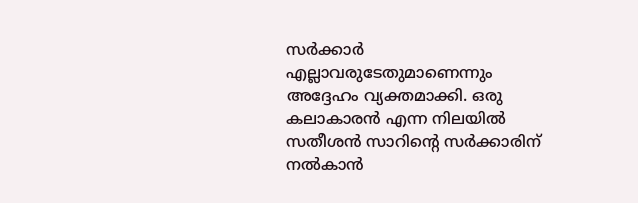സർക്കാർ എല്ലാവരുടേതുമാണെന്നും അദ്ദേഹം വ്യക്തമാക്കി. ഒരു കലാകാരൻ എന്ന നിലയിൽ സതീശൻ സാറിന്റെ സർക്കാരിന് നൽകാൻ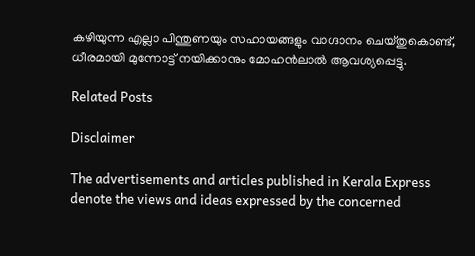കഴിയുന്ന എല്ലാ പിന്തുണയും സഹായങ്ങളും വാഗ്ദാനം ചെയ്തുകൊണ്ട്, ധീരമായി മുന്നോട്ട് നയിക്കാനും മോഹൻലാൽ ആവശ്യപ്പെട്ടു.

Related Posts

Disclaimer

The advertisements and articles published in Kerala Express denote the views and ideas expressed by the concerned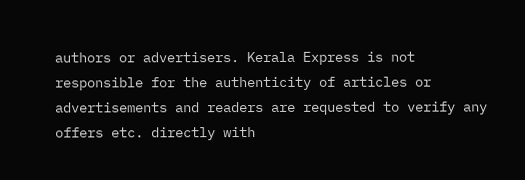authors or advertisers. Kerala Express is not responsible for the authenticity of articles or advertisements and readers are requested to verify any offers etc. directly with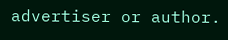advertiser or author.